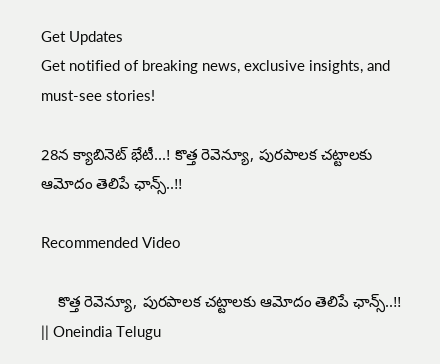Get Updates
Get notified of breaking news, exclusive insights, and must-see stories!

28న క్యాబినెట్ భేటీ...! కొత్త రెవెన్యూ, పురపాలక చట్టాలకు ఆమోదం తెలిపే ఛాన్స్..!!

Recommended Video

    కొత్త రెవెన్యూ, పురపాలక చట్టాలకు ఆమోదం తెలిపే ఛాన్స్..!! || Oneindia Telugu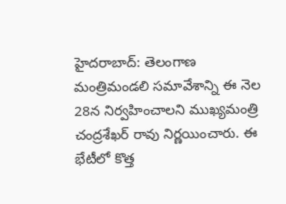హైదరాబాద్‌: తెలంగాణ మంత్రిమండలి సమావేశాన్ని ఈ నెల 28న నిర్వహించాలని ముఖ్యమంత్రి చంద్రశేఖర్ రావు నిర్ణయించారు. ఈ భేటీలో కొత్త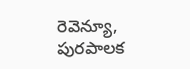రెవెన్యూ, పురపాలక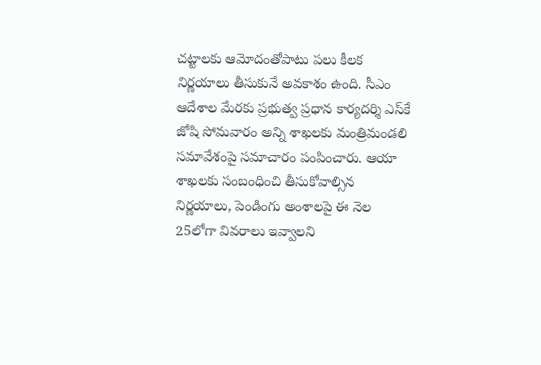చట్టాలకు ఆమోదంతోపాటు పలు కీలక నిర్ణయాలు తీసుకునే అవకాశం ఉంది. సీఎం ఆదేశాల మేరకు ప్రభుత్వ ప్రధాన కార్యదర్శి ఎస్‌కే జోషి సోమవారం అన్ని శాఖలకు మంత్రిమండలి సమావేశంపై సమాచారం పంపించారు. ఆయా శాఖలకు సంబంధించి తీసుకోవాల్సిన నిర్ణయాలు, పెండింగు అంశాలపై ఈ నెల 25లోగా వివరాలు ఇవ్వాలని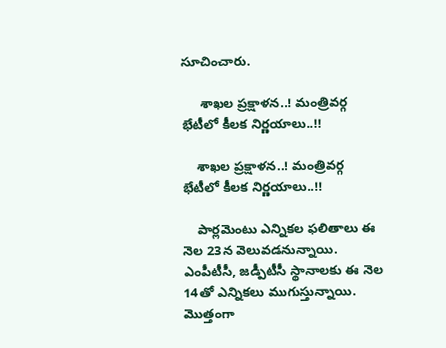సూచించారు.

     శాఖల ప్రక్షాళన..! మంత్రివర్గ భేటీలో కీలక నిర్ణయాలు..!!

    శాఖల ప్రక్షాళన..! మంత్రివర్గ భేటీలో కీలక నిర్ణయాలు..!!

    పార్లమెంటు ఎన్నికల ఫలితాలు ఈ నెల 23న వెలువడనున్నాయి. ఎంపీటీసీ, జడ్పీటీసీ స్థానాలకు ఈ నెల 14తో ఎన్నికలు ముగుస్తున్నాయి. మొత్తంగా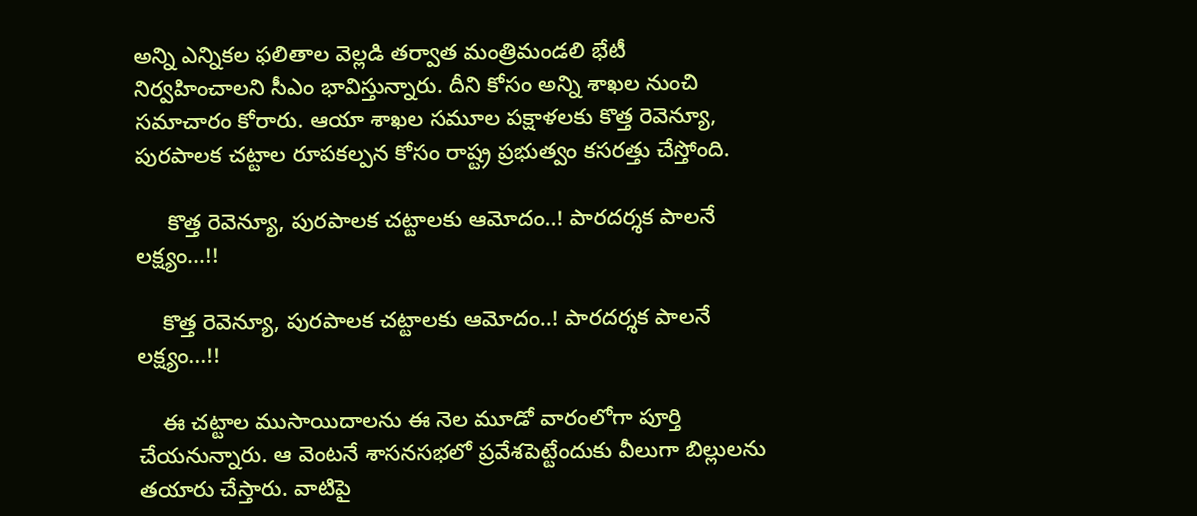అన్ని ఎన్నికల ఫలితాల వెల్లడి తర్వాత మంత్రిమండలి భేటీ నిర్వహించాలని సీఎం భావిస్తున్నారు. దీని కోసం అన్ని శాఖల నుంచి సమాచారం కోరారు. ఆయా శాఖల సమూల పక్షాళలకు కొత్త రెవెన్యూ, పురపాలక చట్టాల రూపకల్పన కోసం రాష్ట్ర ప్రభుత్వం కసరత్తు చేస్తోంది.

     కొత్త రెవెన్యూ, పురపాలక చట్టాలకు ఆమోదం..! పారదర్శక పాలనే లక్ష్యం...!!

    కొత్త రెవెన్యూ, పురపాలక చట్టాలకు ఆమోదం..! పారదర్శక పాలనే లక్ష్యం...!!

    ఈ చట్టాల ముసాయిదాలను ఈ నెల మూడో వారంలోగా పూర్తి చేయనున్నారు. ఆ వెంటనే శాసనసభలో ప్రవేశపెట్టేందుకు వీలుగా బిల్లులను తయారు చేస్తారు. వాటిపై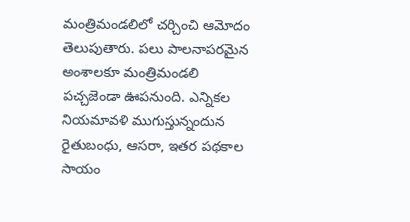మంత్రిమండలిలో చర్చించి ఆమోదం తెలుపుతారు. పలు పాలనాపరమైన అంశాలకూ మంత్రిమండలి పచ్చజెండా ఊపనుంది. ఎన్నికల నియమావళి ముగుస్తున్నందున రైతుబంధు, ఆసరా, ఇతర పథకాల సాయం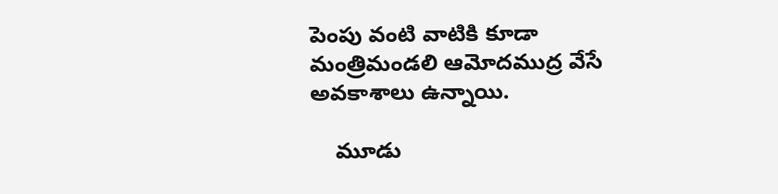పెంపు వంటి వాటికి కూడా మంత్రిమండలి ఆమోదముద్ర వేసే అవకాశాలు ఉన్నాయి.

    మూడు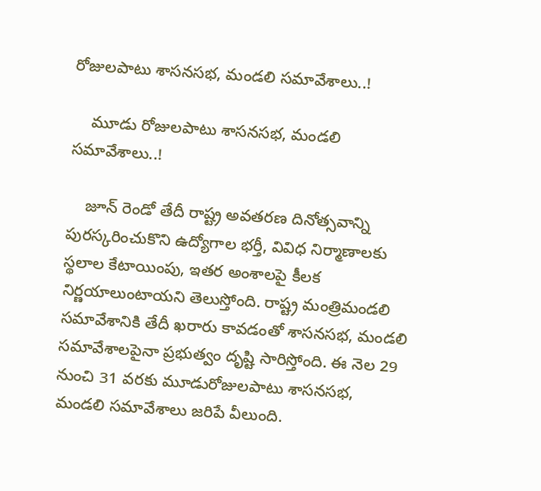రోజులపాటు శాసనసభ, మండలి సమావేశాలు..!

    మూడు రోజులపాటు శాసనసభ, మండలి సమావేశాలు..!

    జూన్‌ రెండో తేదీ రాష్ట్ర అవతరణ దినోత్సవాన్ని పురస్కరించుకొని ఉద్యోగాల భర్తీ, వివిధ నిర్మాణాలకు స్థలాల కేటాయింపు, ఇతర అంశాలపై కీలక నిర్ణయాలుంటాయని తెలుస్తోంది. రాష్ట్ర మంత్రిమండలి సమావేశానికి తేదీ ఖరారు కావడంతో శాసనసభ, మండలి సమావేశాలపైనా ప్రభుత్వం దృష్టి సారిస్తోంది. ఈ నెల 29 నుంచి 31 వరకు మూడురోజులపాటు శాసనసభ, మండలి సమావేశాలు జరిపే వీలుంది.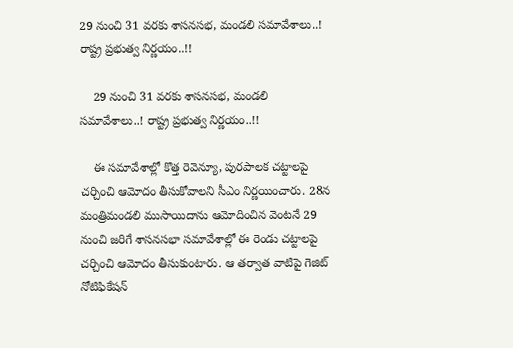29 నుంచి 31 వరకు శాసనసభ, మండలి సమావేశాలు..! రాష్ట్ర ప్రభుత్వ నిర్ణయం..!!

    29 నుంచి 31 వరకు శాసనసభ, మండలి సమావేశాలు..! రాష్ట్ర ప్రభుత్వ నిర్ణయం..!!

    ఈ సమావేశాల్లో కొత్త రెవెన్యూ, పురపాలక చట్టాలపై చర్చించి ఆమోదం తీసుకోవాలని సీఎం నిర్ణయించారు. 28న మంత్రిమండలి ముసాయిదాను ఆమోదించిన వెంటనే 29 నుంచి జరిగే శాసనసభా సమావేశాల్లో ఈ రెండు చట్టాలపై చర్చించి ఆమోదం తీసుకుంటారు. ఆ తర్వాత వాటిపై గెజిట్‌ నోటిఫికేషన్‌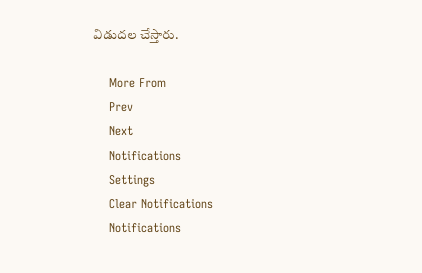విడుదల చేస్తారు.

    More From
    Prev
    Next
    Notifications
    Settings
    Clear Notifications
    Notifications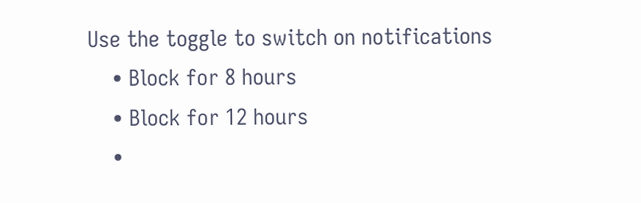Use the toggle to switch on notifications
    • Block for 8 hours
    • Block for 12 hours
    •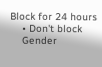Block for 24 hours
    • Don't block
    Gender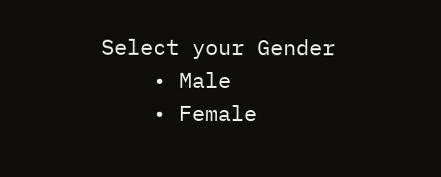Select your Gender
    • Male
    • Female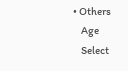• Others
    Age
    Select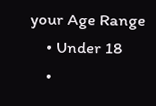your Age Range
    • Under 18
    •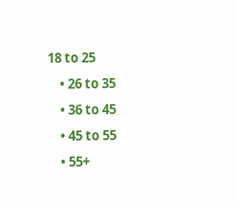18 to 25
    • 26 to 35
    • 36 to 45
    • 45 to 55
    • 55+